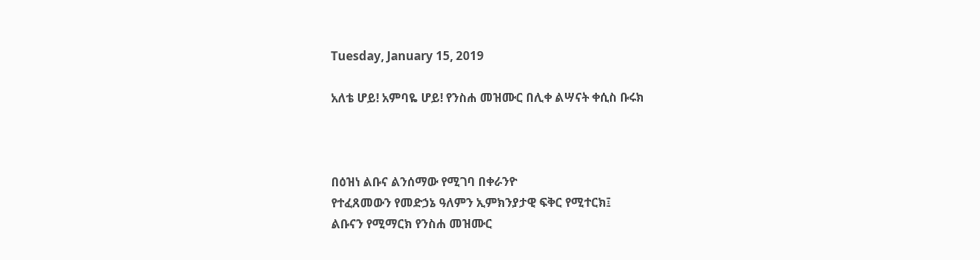Tuesday, January 15, 2019

አለቴ ሆይ! አምባዬ ሆይ! የንስሐ መዝሙር በሊቀ ልሣናት ቀሲስ ቡሩክ



በዕዝነ ልቡና ልንሰማው የሚገባ በቀራንዮ
የተፈጸመውን የመድኃኔ ዓለምን ኢምክንያታዊ ፍቅር የሚተርክ፤
ልቡናን የሚማርክ የንስሐ መዝሙር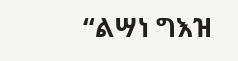“ልሣነ ግእዝ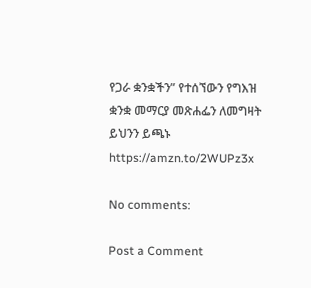የጋራ ቋንቋችን” የተሰኘውን የግእዝ ቋንቋ መማርያ መጽሐፌን ለመግዛት ይህንን ይጫኑ
https://amzn.to/2WUPz3x

No comments:

Post a Comment